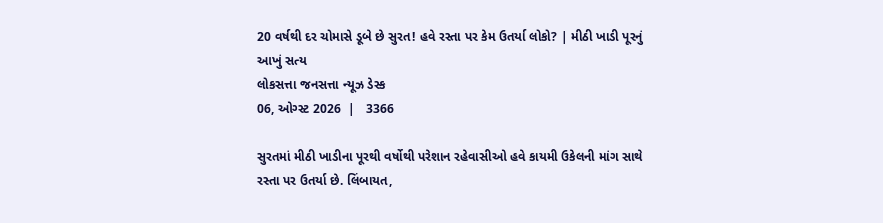20 વર્ષથી દર ચોમાસે ડૂબે છે સુરત! હવે રસ્તા પર કેમ ઉતર્યા લોકો? | મીઠી ખાડી પૂરનું આખું સત્ય
લોકસત્તા જનસત્તા ન્યૂઝ ડેસ્ક
06, ઓગ્સ્ટ 2026  |   3366

સુરતમાં મીઠી ખાડીના પૂરથી વર્ષોથી પરેશાન રહેવાસીઓ હવે કાયમી ઉકેલની માંગ સાથે રસ્તા પર ઉતર્યા છે. લિંબાયત,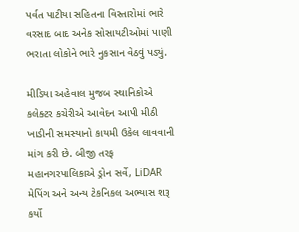પર્વત પાટીયા સહિતના વિસ્તારોમાં ભારે વરસાદ બાદ અનેક સોસાયટીઓમાં પાણી ભરાતા લોકોને ભારે નુકસાન વેઠવું પડ્યું.

મીડિયા અહેવાલ મુજબ સ્થાનિકોએ કલેક્ટર કચેરીએ આવેદન આપી મીઠી ખાડીની સમસ્યાનો કાયમી ઉકેલ લાવવાની માંગ કરી છે. બીજી તરફ મહાનગરપાલિકાએ ડ્રોન સર્વે, LiDAR મેપિંગ અને અન્ય ટેકનિકલ અભ્યાસ શરૂ કર્યો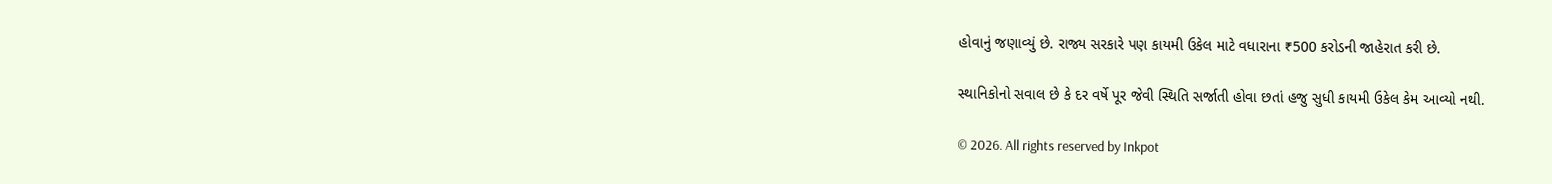હોવાનું જણાવ્યું છે. રાજ્ય સરકારે પણ કાયમી ઉકેલ માટે વધારાના ₹500 કરોડની જાહેરાત કરી છે.

સ્થાનિકોનો સવાલ છે કે દર વર્ષે પૂર જેવી સ્થિતિ સર્જાતી હોવા છતાં હજુ સુધી કાયમી ઉકેલ કેમ આવ્યો નથી.

© 2026. All rights reserved by Inkpot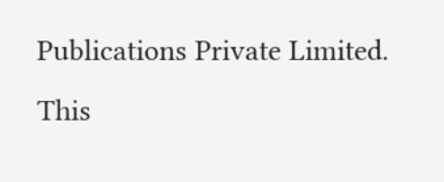Publications Private Limited.
This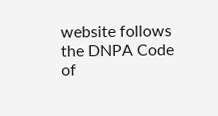website follows the DNPA Code of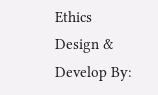Ethics
Design & Develop By: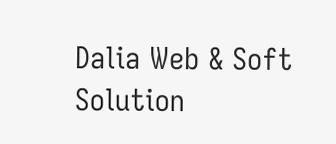Dalia Web & Soft Solution